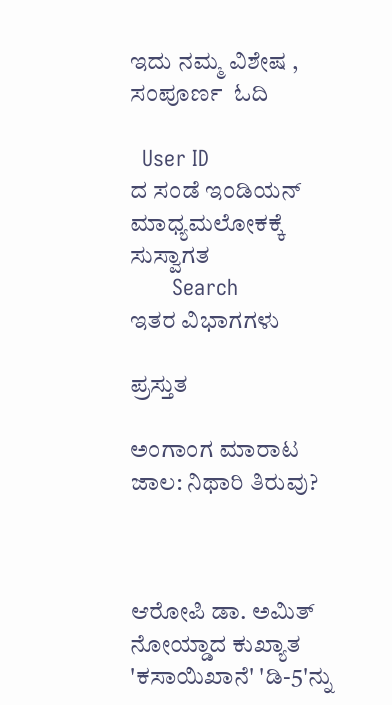ಇದು ನಮ್ಮ ವಿಶೇಷ , ಸಂಪೂರ್ಣ  ಓದಿ

  User ID
ದ ಸಂಡೆ ಇಂಡಿಯನ್ ಮಾಧ್ಯಮಲೋಕಕ್ಕೆ ಸುಸ್ವಾಗತ
       Search
ಇತರ ವಿಭಾಗಗಳು

ಪ್ರಸ್ತುತ

ಅಂಗಾಂಗ ಮಾರಾಟ ಜಾಲ: ನಿಥಾರಿ ತಿರುವು?



ಆರೋಪಿ ಡಾ. ಅಮಿತ್ ನೋಯ್ಡಾದ ಕುಖ್ಯಾತ 'ಕಸಾಯಿಖಾನೆ' 'ಡಿ-5'ನ್ನು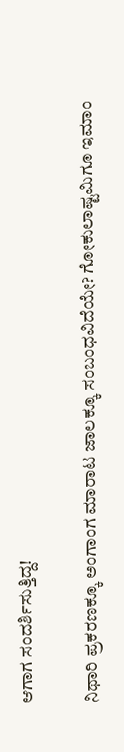ಆಗಾಗ ಸಂದರ್ಶಿಸುತ್ತಿದ್ದ!

ನಿಥಾರಿ ಪ್ರಕರಣಕ್ಕೂ ಅಂಗಾಂಗ ಮಾರಾಟ ಜಾಲಕ್ಕೂ ಸಂಬಂಧವಿದೆಯೇ? ಗೋಕುಲಾಷ್ಟಮಿಗೂ ಇಮಾಂ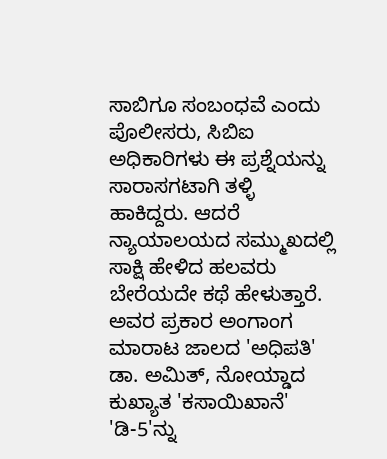ಸಾಬಿಗೂ ಸಂಬಂಧವೆ ಎಂದು ಪೊಲೀಸರು, ಸಿಬಿಐ ಅಧಿಕಾರಿಗಳು ಈ ಪ್ರಶ್ನೆಯನ್ನು ಸಾರಾಸಗಟಾಗಿ ತಳ್ಳಿ ಹಾಕಿದ್ದರು. ಆದರೆ ನ್ಯಾಯಾಲಯದ ಸಮ್ಮುಖದಲ್ಲಿ ಸಾಕ್ಷಿ ಹೇಳಿದ ಹಲವರು ಬೇರೆಯದೇ ಕಥೆ ಹೇಳುತ್ತಾರೆ. ಅವರ ಪ್ರಕಾರ ಅಂಗಾಂಗ ಮಾರಾಟ ಜಾಲದ 'ಅಧಿಪತಿ' ಡಾ. ಅಮಿತ್, ನೋಯ್ಡಾದ ಕುಖ್ಯಾತ 'ಕಸಾಯಿಖಾನೆ' 'ಡಿ-5'ನ್ನು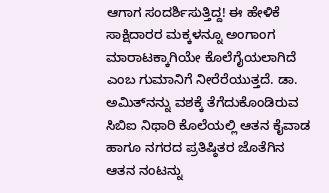ಆಗಾಗ ಸಂದರ್ಶಿಸುತ್ತಿದ್ದ! ಈ ಹೇಳಿಕೆ ಸಾಕ್ಷಿದಾರರ ಮಕ್ಕಳನ್ನೂ ಅಂಗಾಂಗ ಮಾರಾಟಕ್ಕಾಗಿಯೇ ಕೊಲೆಗೈಯಲಾಗಿದೆ ಎಂಬ ಗುಮಾನಿಗೆ ನೀರೆರೆಯುತ್ತದೆ. ಡಾ. ಅಮಿತ್‌ನನ್ನು ವಶಕ್ಕೆ ತೆಗೆದುಕೊಂಡಿರುವ ಸಿಬಿಐ ನಿಥಾರಿ ಕೊಲೆಯಲ್ಲಿ ಆತನ ಕೈವಾಡ ಹಾಗೂ ನಗರದ ಪ್ರತಿಷ್ಠಿತರ ಜೊತೆಗಿನ ಆತನ ನಂಟನ್ನು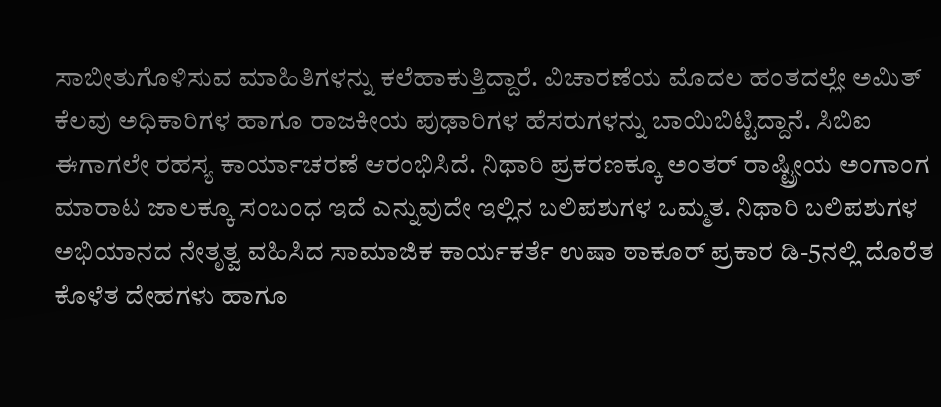ಸಾಬೀತುಗೊಳಿಸುವ ಮಾಹಿತಿಗಳನ್ನು ಕಲೆಹಾಕುತ್ತಿದ್ದಾರೆ. ವಿಚಾರಣೆಯ ಮೊದಲ ಹಂತದಲ್ಲೇ ಅಮಿತ್ ಕೆಲವು ಅಧಿಕಾರಿಗಳ ಹಾಗೂ ರಾಜಕೀಯ ಪುಢಾರಿಗಳ ಹೆಸರುಗಳನ್ನು ಬಾಯಿಬಿಟ್ಟಿದ್ದಾನೆ. ಸಿಬಿಐ ಈಗಾಗಲೇ ರಹಸ್ಯ ಕಾರ್ಯಾಚರಣೆ ಆರಂಭಿಸಿದೆ. ನಿಥಾರಿ ಪ್ರಕರಣಕ್ಕೂ ಅಂತರ್ ರಾಷ್ಟ್ರೀಯ ಅಂಗಾಂಗ ಮಾರಾಟ ಜಾಲಕ್ಕೂ ಸಂಬಂಧ ಇದೆ ಎನ್ನುವುದೇ ಇಲ್ಲಿನ ಬಲಿಪಶುಗಳ ಒಮ್ಮತ. ನಿಥಾರಿ ಬಲಿಪಶುಗಳ ಅಭಿಯಾನದ ನೇತೃತ್ವ ವಹಿಸಿದ ಸಾಮಾಜಿಕ ಕಾರ್ಯಕರ್ತೆ ಉಷಾ ಠಾಕೂರ್ ಪ್ರಕಾರ ಡಿ-5ನಲ್ಲಿ ದೊರೆತ ಕೊಳೆತ ದೇಹಗಳು ಹಾಗೂ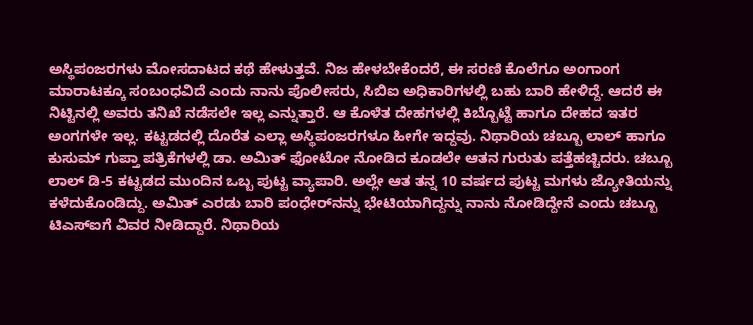ಅಸ್ಥಿಪಂಜರಗಳು ಮೋಸದಾಟದ ಕಥೆ ಹೇಳುತ್ತವೆ. ನಿಜ ಹೇಳಬೇಕೆಂದರೆ, ಈ ಸರಣಿ ಕೊಲೆಗೂ ಅಂಗಾಂಗ ಮಾರಾಟಕ್ಕೂ ಸಂಬಂಧವಿದೆ ಎಂದು ನಾನು ಪೊಲೀಸರು, ಸಿಬಿಐ ಅಧಿಕಾರಿಗಳಲ್ಲಿ ಬಹು ಬಾರಿ ಹೇಳಿದ್ದೆ. ಆದರೆ ಈ ನಿಟ್ಟಿನಲ್ಲಿ ಅವರು ತನಿಖೆ ನಡೆಸಲೇ ಇಲ್ಲ ಎನ್ನುತ್ತಾರೆ. ಆ ಕೊಳೆತ ದೇಹಗಳಲ್ಲಿ ಕಿಬ್ಬೊಟ್ಟೆ ಹಾಗೂ ದೇಹದ ಇತರ ಅಂಗಗಳೇ ಇಲ್ಲ. ಕಟ್ಟಡದಲ್ಲಿ ದೊರೆತ ಎಲ್ಲಾ ಅಸ್ಥಿಪಂಜರಗಳೂ ಹೀಗೇ ಇದ್ದವು. ನಿಥಾರಿಯ ಚಬ್ಬೂ ಲಾಲ್ ಹಾಗೂ ಕುಸುಮ್ ಗುಪ್ತಾ ಪತ್ರಿಕೆಗಳಲ್ಲಿ ಡಾ. ಅಮಿತ್ ಫೋಟೋ ನೋಡಿದ ಕೂಡಲೇ ಆತನ ಗುರುತು ಪತ್ತೆಹಚ್ಚಿದರು. ಚಬ್ಬೂ ಲಾಲ್ ಡಿ-5 ಕಟ್ಟಡದ ಮುಂದಿನ ಒಬ್ಬ ಪುಟ್ಟ ವ್ಯಾಪಾರಿ. ಅಲ್ಲೇ ಆತ ತನ್ನ 10 ವರ್ಷದ ಪುಟ್ಟ ಮಗಳು ಜ್ಯೋತಿಯನ್ನು ಕಳೆದುಕೊಂಡಿದ್ದು. ಅಮಿತ್ ಎರಡು ಬಾರಿ ಪಂಧೇರ್‌ನನ್ನು ಭೇಟಿಯಾಗಿದ್ದನ್ನು ನಾನು ನೋಡಿದ್ದೇನೆ ಎಂದು ಚಬ್ಬೂ ಟಿಎಸ್‌ಐಗೆ ವಿವರ ನೀಡಿದ್ದಾರೆ. ನಿಥಾರಿಯ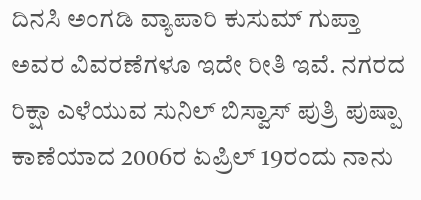ದಿನಸಿ ಅಂಗಡಿ ವ್ಯಾಪಾರಿ ಕುಸುಮ್ ಗುಪ್ತಾ ಅವರ ವಿವರಣೆಗಳೂ ಇದೇ ರೀತಿ ಇವೆ. ನಗರದ ರಿಕ್ಷಾ ಎಳೆಯುವ ಸುನಿಲ್ ಬಿಸ್ವಾಸ್ ಪುತ್ರಿ ಪುಷ್ಪಾ ಕಾಣೆಯಾದ 2006ರ ಏಪ್ರಿಲ್ 19ರಂದು ನಾನು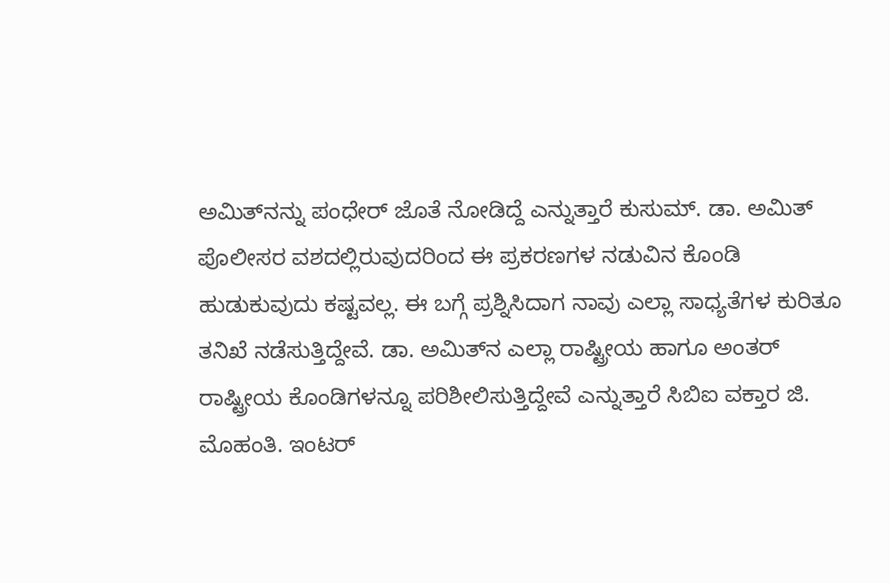ಅಮಿತ್‌ನನ್ನು ಪಂಧೇರ್ ಜೊತೆ ನೋಡಿದ್ದೆ ಎನ್ನುತ್ತಾರೆ ಕುಸುಮ್. ಡಾ. ಅಮಿತ್ ಪೊಲೀಸರ ವಶದಲ್ಲಿರುವುದರಿಂದ ಈ ಪ್ರಕರಣಗಳ ನಡುವಿನ ಕೊಂಡಿ ಹುಡುಕುವುದು ಕಷ್ಟವಲ್ಲ. ಈ ಬಗ್ಗೆ ಪ್ರಶ್ನಿಸಿದಾಗ ನಾವು ಎಲ್ಲಾ ಸಾಧ್ಯತೆಗಳ ಕುರಿತೂ ತನಿಖೆ ನಡೆಸುತ್ತಿದ್ದೇವೆ. ಡಾ. ಅಮಿತ್‌ನ ಎಲ್ಲಾ ರಾಷ್ಟ್ರೀಯ ಹಾಗೂ ಅಂತರ್ ರಾಷ್ಟ್ರೀಯ ಕೊಂಡಿಗಳನ್ನೂ ಪರಿಶೀಲಿಸುತ್ತಿದ್ದೇವೆ ಎನ್ನುತ್ತಾರೆ ಸಿಬಿಐ ವಕ್ತಾರ ಜಿ. ಮೊಹಂತಿ. ಇಂಟರ್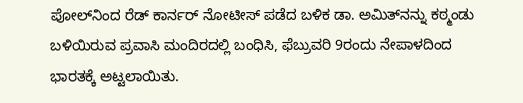ಪೋಲ್‌ನಿಂದ ರೆಡ್ ಕಾರ್ನರ್ ನೋಟೀಸ್ ಪಡೆದ ಬಳಿಕ ಡಾ. ಅಮಿತ್‌ನನ್ನು ಕಠ್ಮಂಡು ಬಳಿಯಿರುವ ಪ್ರವಾಸಿ ಮಂದಿರದಲ್ಲಿ ಬಂಧಿಸಿ, ಫೆಬ್ರುವರಿ 9ರಂದು ನೇಪಾಳದಿಂದ ಭಾರತಕ್ಕೆ ಅಟ್ಟಲಾಯಿತು.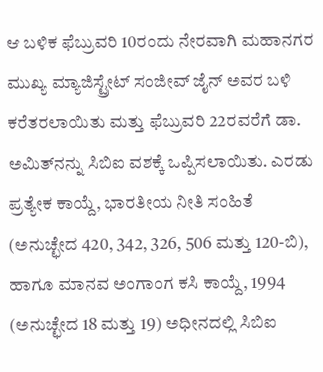ಆ ಬಳಿಕ ಫೆಬ್ರುವರಿ 10ರಂದು ನೇರವಾಗಿ ಮಹಾನಗರ ಮುಖ್ಯ ಮ್ಯಾಜಿಸ್ಟ್ರೇಟ್ ಸಂಜೀವ್ ಜೈನ್ ಅವರ ಬಳಿ ಕರೆತರಲಾಯಿತು ಮತ್ತು ಫೆಬ್ರುವರಿ 22ರವರೆಗೆ ಡಾ. ಅಮಿತ್‌ನನ್ನು ಸಿಬಿಐ ವಶಕ್ಕೆ ಒಪ್ಪಿಸಲಾಯಿತು. ಎರಡು ಪ್ರತ್ಯೇಕ ಕಾಯ್ದೆ, ಭಾರತೀಯ ನೀತಿ ಸಂಹಿತೆ (ಅನುಚ್ಛೇದ 420, 342, 326, 506 ಮತ್ತು 120-ಬಿ), ಹಾಗೂ ಮಾನವ ಅಂಗಾಂಗ ಕಸಿ ಕಾಯ್ದೆ, 1994 (ಅನುಚ್ಛೇದ 18 ಮತ್ತು 19) ಅಧೀನದಲ್ಲಿ ಸಿಬಿಐ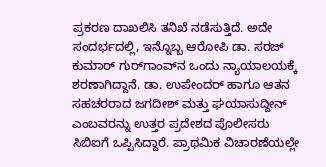ಪ್ರಕರಣ ದಾಖಲಿಸಿ ತನಿಖೆ ನಡೆಸುತ್ತಿದೆ. ಅದೇ ಸಂದರ್ಭದಲ್ಲಿ, ಇನ್ನೊಬ್ಬ ಆರೋಪಿ ಡಾ. ಸರಜ್ ಕುಮಾರ್ ಗುರ್‌ಗಾಂವ್‌ನ ಒಂದು ನ್ಯಾಯಾಲಯಕ್ಕೆ ಶರಣಾಗಿದ್ದಾನೆ. ಡಾ. ಉಪೇಂದರ್ ಹಾಗೂ ಆತನ ಸಹಚರರಾದ ಜಗದೀಶ್ ಮತ್ತು ಘಯಾಸುದ್ದೀನ್ ಎಂಬವರನ್ನು ಉತ್ತರ ಪ್ರದೇಶದ ಪೊಲೀಸರು ಸಿಬಿಐಗೆ ಒಪ್ಪಿಸಿದ್ದಾರೆ. ಪ್ರಾಥಮಿಕ ವಿಚಾರಣೆಯಲ್ಲೇ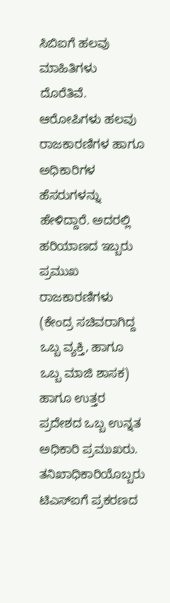ಸಿಬಿಐಗೆ ಹಲವು ಮಾಹಿತಿಗಳು ದೊರೆತಿವೆ. ಆರೋಪಿಗಳು ಹಲವು ರಾಜಕಾರಣಿಗಳ ಹಾಗೂ ಅಧಿಕಾರಿಗಳ ಹೆಸರುಗಳನ್ನು ಹೇಳಿದ್ದಾರೆ. ಅದರಲ್ಲಿ ಹರಿಯಾಣದ ಇಬ್ಬರು ಪ್ರಮುಖ ರಾಜಕಾರಣಿಗಳು (ಕೇಂದ್ರ ಸಚಿವರಾಗಿದ್ದ ಒಬ್ಬ ವ್ಯಕ್ತಿ, ಹಾಗೂ ಒಬ್ಬ ಮಾಜಿ ಶಾಸಕ) ಹಾಗೂ ಉತ್ತರ ಪ್ರದೇಶದ ಒಬ್ಬ ಉನ್ನತ ಅಧಿಕಾರಿ ಪ್ರಮುಖರು. ತನಿಖಾಧಿಕಾರಿಯೊಬ್ಬರು ಟಿಎಸ್‌ಐಗೆ ಪ್ರಕರಣದ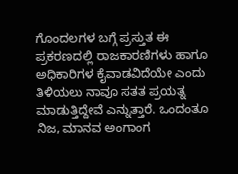ಗೊಂದಲಗಳ ಬಗ್ಗೆ ಪ್ರಸ್ತುತ ಈ ಪ್ರಕರಣದಲ್ಲಿ ರಾಜಕಾರಣಿಗಳು ಹಾಗೂ ಅಧಿಕಾರಿಗಳ ಕೈವಾಡವಿದೆಯೇ ಎಂದು ತಿಳಿಯಲು ನಾವೂ ಸತತ ಪ್ರಯತ್ನ ಮಾಡುತ್ತಿದ್ದೇವೆ ಎನ್ನುತ್ತಾರೆ. ಒಂದಂತೂ ನಿಜ, ಮಾನವ ಅಂಗಾಂಗ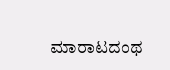ಮಾರಾಟದಂಥ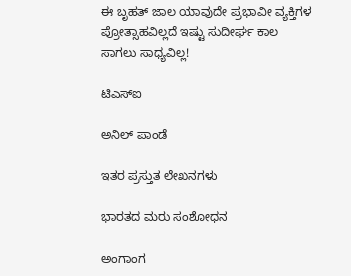ಈ ಬೃಹತ್ ಜಾಲ ಯಾವುದೇ ಪ್ರಭಾವೀ ವ್ಯಕ್ತಿಗಳ ಪ್ರೋತ್ಸಾಹವಿಲ್ಲದೆ ಇಷ್ಟು ಸುದೀರ್ಘ ಕಾಲ ಸಾಗಲು ಸಾಧ್ಯವಿಲ್ಲ!

ಟಿಎಸ್‌ಐ

ಅನಿಲ್ ಪಾಂಡೆ

ಇತರ ಪ್ರಸ್ತುತ ಲೇಖನಗಳು

ಭಾರತದ ಮರು ಸಂಶೋಧನ

ಅಂಗಾಂಗ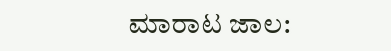ಮಾರಾಟ ಜಾಲ: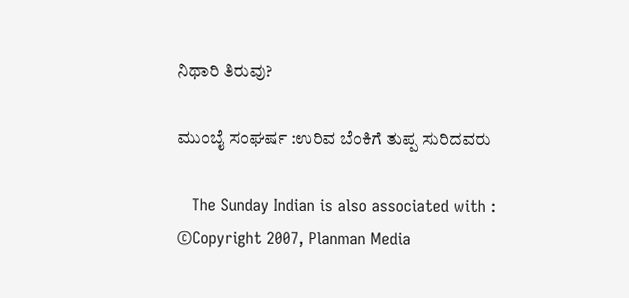ನಿಥಾರಿ ತಿರುವು?

ಮುಂಬೈ ಸಂಘರ್ಷ :ಉರಿವ ಬೆಂಕಿಗೆ ತುಪ್ಪ ಸುರಿದವರು

   The Sunday Indian is also associated with :
©Copyright 2007, Planman Media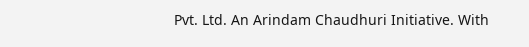Pvt. Ltd. An Arindam Chaudhuri Initiative. With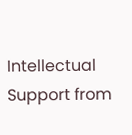Intellectual Support from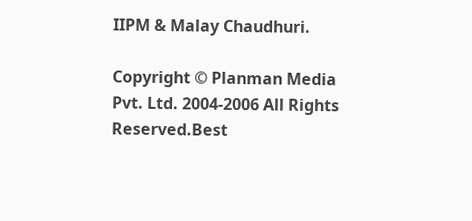IIPM & Malay Chaudhuri.

Copyright © Planman Media Pvt. Ltd. 2004-2006 All Rights Reserved.Best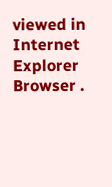viewed in Internet Explorer Browser .